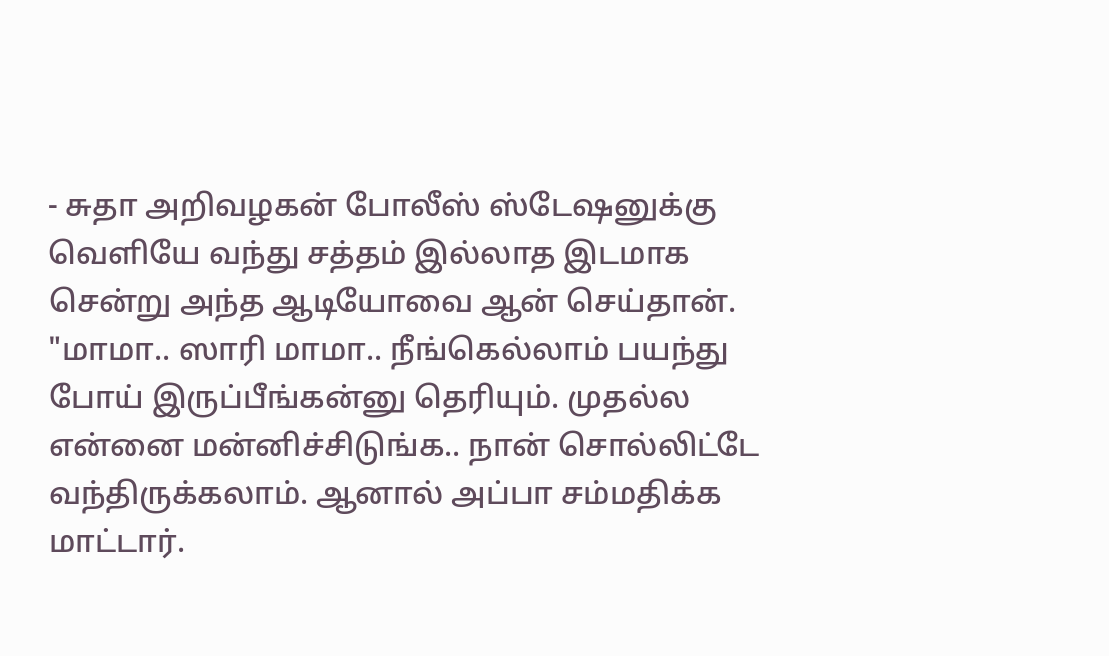- சுதா அறிவழகன் போலீஸ் ஸ்டேஷனுக்கு வெளியே வந்து சத்தம் இல்லாத இடமாக சென்று அந்த ஆடியோவை ஆன் செய்தான். "மாமா.. ஸாரி மாமா.. நீங்கெல்லாம் பயந்து போய் இருப்பீங்கன்னு தெரியும். முதல்ல என்னை மன்னிச்சிடுங்க.. நான் சொல்லிட்டே வந்திருக்கலாம். ஆனால் அப்பா சம்மதிக்க மாட்டார்.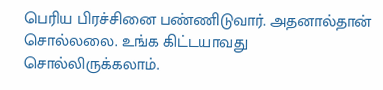பெரிய பிரச்சினை பண்ணிடுவார். அதனால்தான் சொல்லலை. உங்க கிட்டயாவது சொல்லிருக்கலாம்.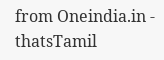from Oneindia.in - thatsTamil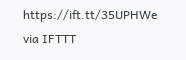https://ift.tt/35UPHWe
via IFTTT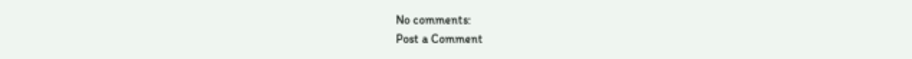No comments:
Post a Comment